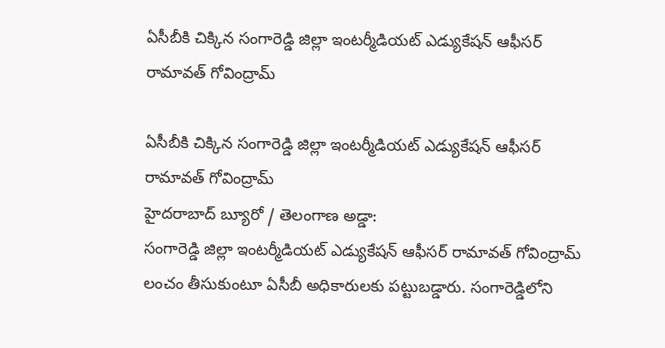ఏసీబీకి చిక్కిన సంగారెడ్డి జిల్లా ఇంటర్మీడియట్ ఎడ్యుకేషన్ ఆఫీసర్ రామావత్ గోవింద్రామ్

ఏసీబీకి చిక్కిన సంగారెడ్డి జిల్లా ఇంటర్మీడియట్ ఎడ్యుకేషన్ ఆఫీసర్ రామావత్ గోవింద్రామ్
హైదరాబాద్ బ్యూరో / తెలంగాణ అడ్డా:
సంగారెడ్డి జిల్లా ఇంటర్మీడియట్ ఎడ్యుకేషన్ ఆఫీసర్ రామావత్ గోవింద్రామ్ లంచం తీసుకుంటూ ఏసీబీ అధికారులకు పట్టుబడ్డారు. సంగారెడ్డిలోని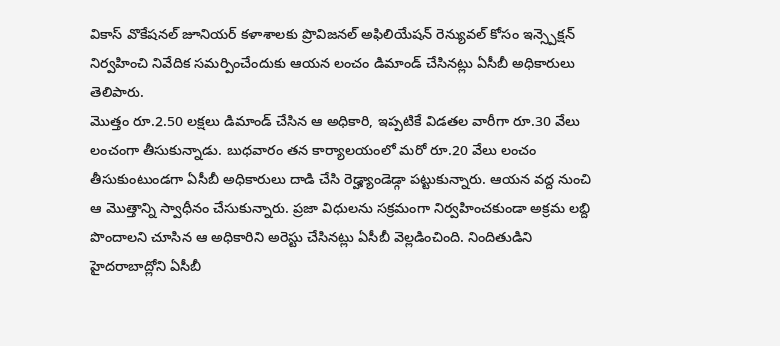వికాస్ వొకేషనల్ జూనియర్ కళాశాలకు ప్రొవిజనల్ అఫిలియేషన్ రెన్యువల్ కోసం ఇన్స్పెక్షన్ నిర్వహించి నివేదిక సమర్పించేందుకు ఆయన లంచం డిమాండ్ చేసినట్లు ఏసీబీ అధికారులు తెలిపారు.
మొత్తం రూ.2.50 లక్షలు డిమాండ్ చేసిన ఆ అధికారి, ఇప్పటికే విడతల వారీగా రూ.30 వేలు లంచంగా తీసుకున్నాడు. బుధవారం తన కార్యాలయంలో మరో రూ.20 వేలు లంచం తీసుకుంటుండగా ఏసీబీ అధికారులు దాడి చేసి రెడ్హ్యాండెడ్గా పట్టుకున్నారు. ఆయన వద్ద నుంచి ఆ మొత్తాన్ని స్వాధీనం చేసుకున్నారు. ప్రజా విధులను సక్రమంగా నిర్వహించకుండా అక్రమ లబ్ది పొందాలని చూసిన ఆ అధికారిని అరెస్టు చేసినట్లు ఏసీబీ వెల్లడించింది. నిందితుడిని హైదరాబాద్లోని ఏసీబీ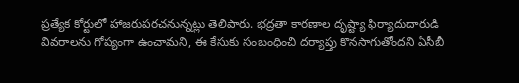ప్రత్యేక కోర్టులో హాజరుపరచనున్నట్లు తెలిపారు. భద్రతా కారణాల దృష్ట్యా ఫిర్యాదుదారుడి వివరాలను గోప్యంగా ఉంచామని, ఈ కేసుకు సంబంధించి దర్యాప్తు కొనసాగుతోందని ఏసీబీ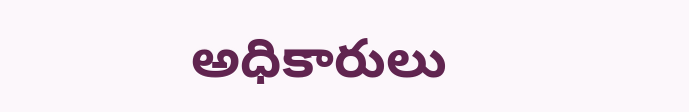అధికారులు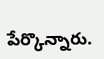పేర్కొన్నారు.